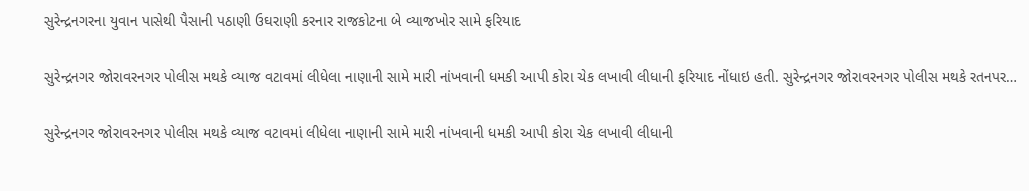સુરેન્દ્રનગરના યુવાન પાસેથી પૈસાની પઠાણી ઉઘરાણી કરનાર રાજકોટના બે વ્યાજખોર સામે ફરિયાદ

સુરેન્દ્રનગર જોરાવરનગર પોલીસ મથકે વ્યાજ વટાવમાં લીધેલા નાણાની સામે મારી નાંખવાની ધમકી આપી કોરા ચેક લખાવી લીધાની ફરિયાદ નોંધાઇ હતી. સુરેન્દ્રનગર જોરાવરનગર પોલીસ મથકે રતનપર…

સુરેન્દ્રનગર જોરાવરનગર પોલીસ મથકે વ્યાજ વટાવમાં લીધેલા નાણાની સામે મારી નાંખવાની ધમકી આપી કોરા ચેક લખાવી લીધાની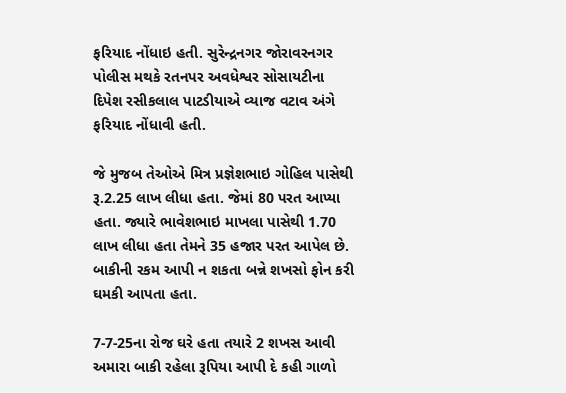ફરિયાદ નોંધાઇ હતી. સુરેન્દ્રનગર જોરાવરનગર પોલીસ મથકે રતનપર અવધેશ્વર સોસાયટીના દિપેશ રસીકલાલ પાટડીયાએ વ્યાજ વટાવ અંગે ફરિયાદ નોંધાવી હતી.

જે મુજબ તેઓએ મિત્ર પ્રજ્ઞેશભાઇ ગોહિલ પાસેથી રૂ.2.25 લાખ લીધા હતા. જેમાં 80 પરત આપ્યા હતા. જ્યારે ભાવેશભાઇ માખલા પાસેથી 1.70 લાખ લીધા હતા તેમને 35 હજાર પરત આપેલ છે. બાકીની રકમ આપી ન શકતા બન્ને શખસો ફોન કરી ઘમકી આપતા હતા.

7-7-25ના રોજ ઘરે હતા તયારે 2 શખસ આવી અમારા બાકી રહેલા રૂપિયા આપી દે કહી ગાળો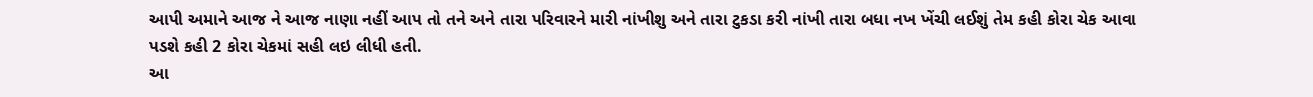આપી અમાને આજ ને આજ નાણા નહીં આપ તો તને અને તારા પરિવારને મારી નાંખીશુ અને તારા ટુકડા કરી નાંખી તારા બધા નખ ખેંચી લઈશું તેમ કહી કોરા ચેક આવા પડશે કહી 2 કોરા ચેકમાં સહી લઇ લીધી હતી.
આ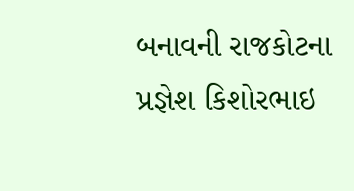બનાવની રાજકોટના પ્રજ્ઞેશ કિશોરભાઇ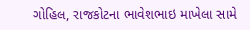ગોહિલ, રાજકોટના ભાવેશભાઇ માખેલા સામે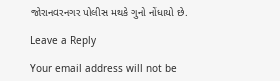જોરાનવરનગર પોલીસ મથકે ગુનો નોંધાયો છે.

Leave a Reply

Your email address will not be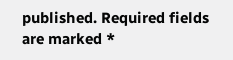published. Required fields are marked *